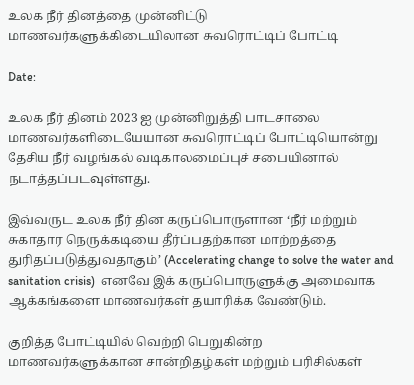உலக நீர் தினத்தை முன்னிட்டு மாணவர்களுக்கிடையிலான சுவரொட்டிப் போட்டி

Date:

உலக நீர் தினம் 2023 ஐ முன்னிறுத்தி பாடசாலை மாணவர்களிடையேயான சுவரொட்டிப் போட்டியொன்று தேசிய நீர் வழங்கல் வடிகாலமைப்புச் சபையினால் நடாத்தப்படவுள்ளது.

இவ்வருட உலக நீர் தின கருப்பொருளான ‘நீர் மற்றும் சுகாதார நெருக்கடியை தீர்ப்பதற்கான மாற்றத்தை துரிதப்படுத்துவதாகும்’ (Accelerating change to solve the water and sanitation crisis)  எனவே இக் கருப்பொருளுக்கு அமைவாக ஆக்கங்களை மாணவர்கள் தயாரிக்க வேண்டும்.

குறித்த போட்டியில் வெற்றி பெறுகின்ற மாணவர்களுக்கான சான்றிதழ்கள் மற்றும் பரிசில்கள்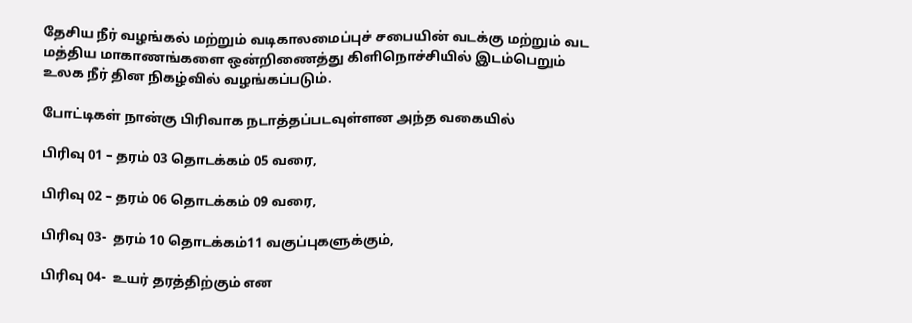தேசிய நீர் வழங்கல் மற்றும் வடிகாலமைப்புச் சபையின் வடக்கு மற்றும் வட மத்திய மாகாணங்களை ஒன்றிணைத்து கிளிநொச்சியில் இடம்பெறும் உலக நீர் தின நிகழ்வில் வழங்கப்படும்.

போட்டிகள் நான்கு பிரிவாக நடாத்தப்படவுள்ளன அந்த வகையில்

பிரிவு 01 – தரம் 03 தொடக்கம் 05 வரை,

பிரிவு 02 – தரம் 06 தொடக்கம் 09 வரை,

பிரிவு 03-  தரம் 10 தொடக்கம்11 வகுப்புகளுக்கும்,

பிரிவு 04-  உயர் தரத்திற்கும் என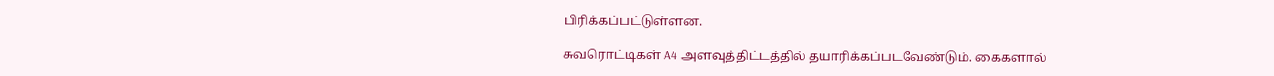பிரிக்கப்பட்டுள்ளன.

சுவரொட்டிகள் A4 அளவுத்திட்டத்தில் தயாரிக்கப்படவேண்டும். கைகளால்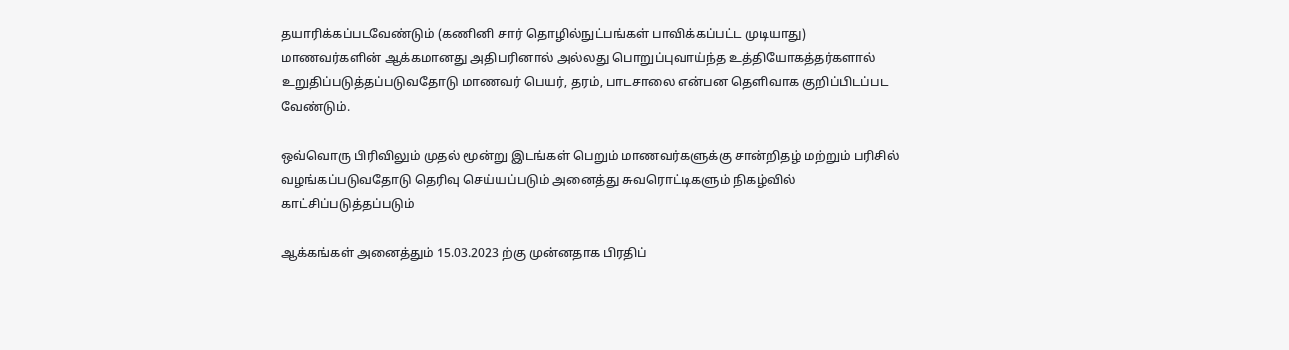தயாரிக்கப்படவேண்டும் (கணினி சார் தொழில்நுட்பங்கள் பாவிக்கப்பட்ட முடியாது) மாணவர்களின் ஆக்கமானது அதிபரினால் அல்லது பொறுப்புவாய்ந்த உத்தியோகத்தர்களால் உறுதிப்படுத்தப்படுவதோடு மாணவர் பெயர், தரம், பாடசாலை என்பன தெளிவாக குறிப்பிடப்பட வேண்டும்.

ஒவ்வொரு பிரிவிலும் முதல் மூன்று இடங்கள் பெறும் மாணவர்களுக்கு சான்றிதழ் மற்றும் பரிசில் வழங்கப்படுவதோடு தெரிவு செய்யப்படும் அனைத்து சுவரொட்டிகளும் நிகழ்வில் காட்சிப்படுத்தப்படும்

ஆக்கங்கள் அனைத்தும் 15.03.2023 ற்கு முன்னதாக பிரதிப்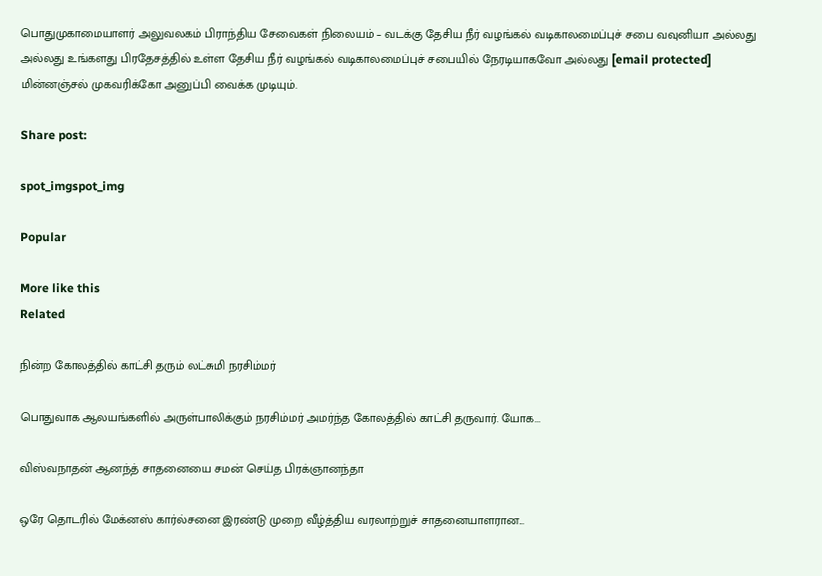பொதுமுகாமையாளர் அலுவலகம் பிராந்திய சேவைகள் நிலையம் – வடக்கு தேசிய நீர் வழங்கல் வடிகாலமைப்புச் சபை வவுனியா அல்லது அல்லது உங்களது பிரதேசத்தில் உள்ள தேசிய நீர் வழங்கல் வடிகாலமைப்புச் சபையில் நேரடியாகவோ அல்லது [email protected] மின்னஞ்சல் முகவரிக்கோ அனுப்பி வைக்க முடியும்.

Share post:

spot_imgspot_img

Popular

More like this
Related

நின்ற கோலத்தில் காட்சி தரும் லட்சுமி நரசிம்மர்

பொதுவாக ஆலயங்களில் அருள்பாலிக்கும் நரசிம்மர் அமர்ந்த கோலத்தில் காட்சி தருவார். யோக...

விஸ்வநாதன் ஆனந்த் சாதனையை சமன் செய்த பிரக்ஞானந்தா

ஒரே தொடரில் மேக்னஸ் கார்ல்சனை இரண்டு முறை வீழ்த்திய வரலாற்றுச் சாதனையாளரான...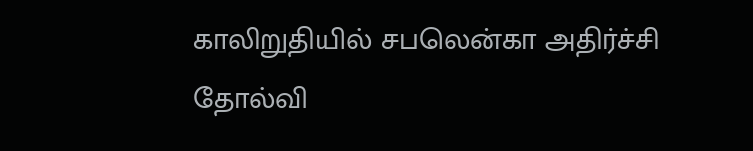காலிறுதியில் சபலென்கா அதிர்ச்சி தோல்வி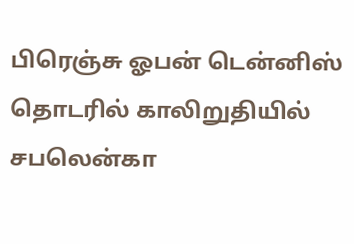பிரெஞ்சு ஓபன் டென்னிஸ் தொடரில் காலிறுதியில் சபலென்கா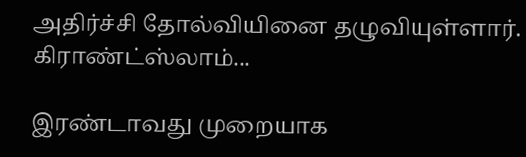அதிர்ச்சி தோல்வியினை தழுவியுள்ளார். கிராண்ட்ஸ்லாம்...

இரண்டாவது முறையாக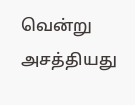வென்று அசத்தியது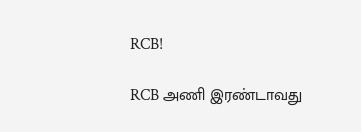RCB!

RCB அணி இரண்டாவது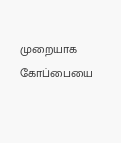முறையாக கோப்பையை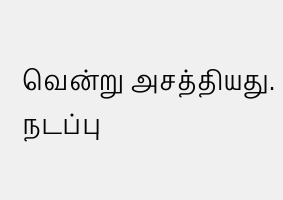வென்று அசத்தியது. நடப்பு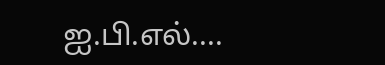ஐ.பி.எல்....